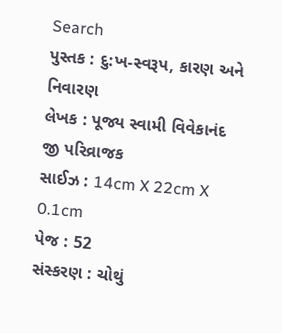Search
પુસ્તક : દુ:ખ-સ્વરૂપ, કારણ અને નિવારણ
લેખક : પૂજ્ય સ્વામી વિવેકાનંદ જી પરિવ્રાજક
સાઈઝ : 14cm X 22cm X 0.1cm
પેજ : 52
સંસ્કરણ : ચોથું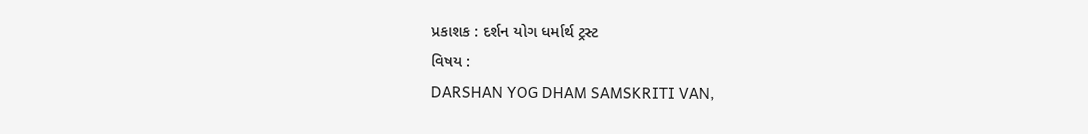પ્રકાશક : દર્શન યોગ ધર્માર્થ ટ્રસ્ટ
વિષય :
DARSHAN YOG DHAM SAMSKRITI VAN,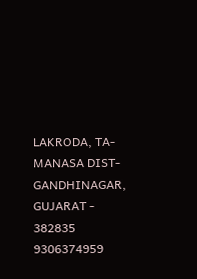LAKRODA, TA- MANASA DIST- GANDHINAGAR, GUJARAT - 382835
9306374959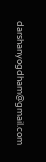darshanyogdham@gmail.com